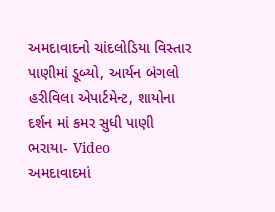અમદાવાદનો ચાંદલોડિયા વિસ્તાર પાણીમાં ડૂબ્યો, આર્યન બંગલો હરીવિલા એપાર્ટમેન્ટ, શાયોના દર્શન માં કમર સુધી પાણી ભરાયા- Video
અમદાવાદમાં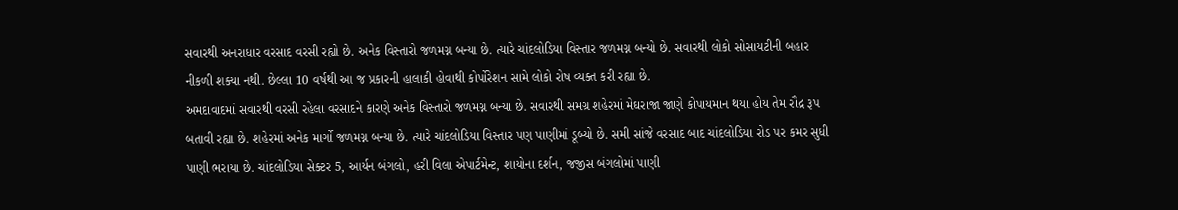સવારથી અનરાધાર વરસાદ વરસી રહ્યો છે. અનેક વિસ્તારો જળમગ્ન બન્યા છે. ત્યારે ચાંદલોડિયા વિસ્તાર જળમગ્ન બન્યો છે. સવારથી લોકો સોસાયટીની બહાર નીકળી શક્યા નથી. છેલ્લા 10 વર્ષથી આ જ પ્રકારની હાલાકી હોવાથી કોર્પોરેશન સામે લોકો રોષ વ્યક્ત કરી રહ્યા છે.
અમદાવાદમાં સવારથી વરસી રહેલા વરસાદને કારણે અનેક વિસ્તારો જળમગ્ન બન્યા છે. સવારથી સમગ્ર શહેરમાં મેઘરાજા જાણે કોપાયમાન થયા હોય તેમ રૌદ્ર રૂપ બતાવી રહ્યા છે. શહેરમાં અનેક માર્ગો જળમગ્ન બન્યા છે. ત્યારે ચાંદલોડિયા વિસ્તાર પણ પાણીમાં ડૂબ્યો છે. સમી સાંજે વરસાદ બાદ ચાંદલોડિયા રોડ પર કમર સુધી પાણી ભરાયા છે. ચાંદલોડિયા સેક્ટર 5, આર્યન બંગલો, હરી વિલા એપાર્ટમેન્ટ, શાયોના દર્શન, જજીસ બંગલોમાં પાણી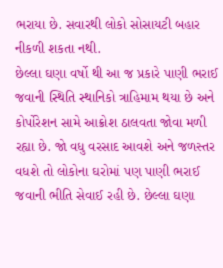ભરાયા છે. સવારથી લોકો સોસાયટી બહાર નીકળી શકતા નથી.
છેલ્લા ઘણા વર્ષો થી આ જ પ્રકારે પાણી ભરાઈ જવાની સ્થિતિ સ્થાનિકો ત્રાહિમામ થયા છે અને કોર્પોરેશન સામે આક્રોશ ઠાલવતા જોવા મળી રહ્યા છે. જો વધુ વરસાદ આવશે અને જળસ્તર વધશે તો લોકોના ઘરોમાં પણ પાણી ભરાઈ જવાની ભીતિ સેવાઈ રહી છે. છેલ્લા ઘણા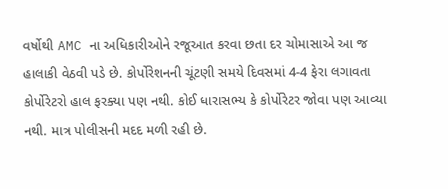વર્ષોથી AMC ના અધિકારીઓને રજૂઆત કરવા છતા દર ચોમાસાએ આ જ હાલાકી વેઠવી પડે છે. કોર્પોરેશનની ચૂંટણી સમયે દિવસમાં 4-4 ફેરા લગાવતા કોર્પોરેટરો હાલ ફરક્યા પણ નથી. કોઈ ધારાસભ્ય કે કોર્પોરેટર જોવા પણ આવ્યા નથી. માત્ર પોલીસની મદદ મળી રહી છે.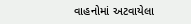વાહનોમાં અટવાયેલા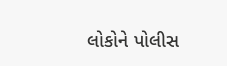લોકોને પોલીસ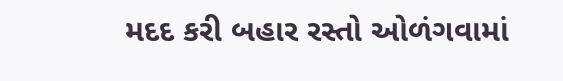મદદ કરી બહાર રસ્તો ઓળંગવામાં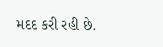મદદ કરી રહી છે.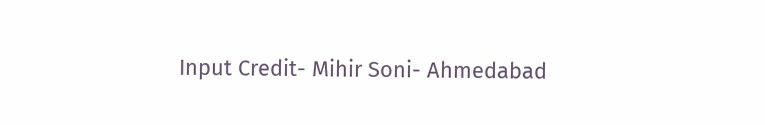Input Credit- Mihir Soni- Ahmedabad